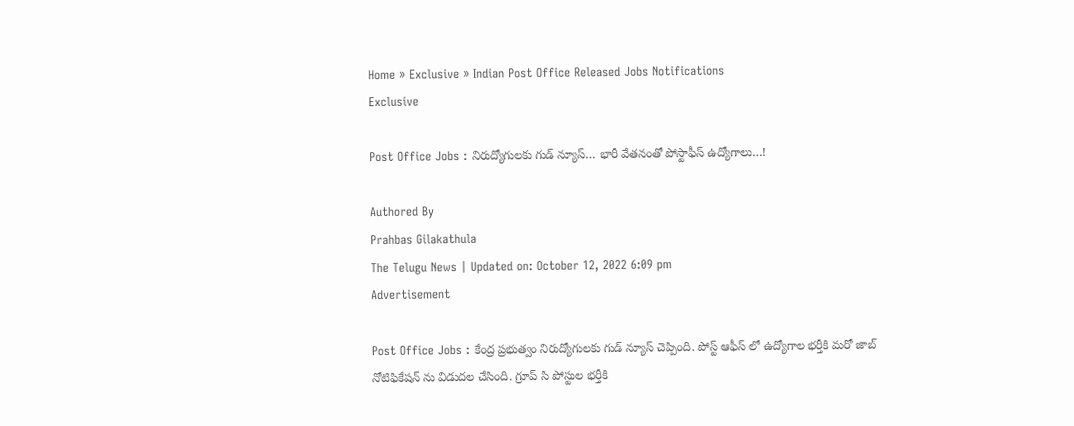Home » Exclusive » Indian Post Office Released Jobs Notifications
Exclusive

Post Office Jobs : నిరుద్యోగులకు గుడ్ న్యూస్… భారీ వేతనంతో పోస్టాఫీస్ ఉద్యోగాలు…!

Authored By
Prahbas Gilakathula
The Telugu News | Updated on: October 12, 2022 6:09 pm
Advertisement

Post Office Jobs : కేంద్ర ప్రభుత్వం నిరుద్యోగులకు గుడ్ న్యూస్ చెప్పింది. పోస్ట్ ఆఫీస్ లో ఉద్యోగాల భర్తీకి మరో జాబ్ నోటిఫికేషన్ ను విడుదల చేసింది. గ్రూప్ సి పోస్టుల భర్తీకి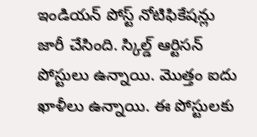ఇండియన్ పోస్ట్ నోటిఫికేషన్లు జారీ చేసింది. స్కిల్డ్ ఆర్టిసన్ పోస్టులు ఉన్నాయి. మొత్తం ఐదు ఖాళీలు ఉన్నాయి. ఈ పోస్టులకు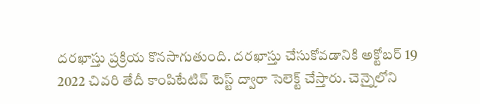దరఖాస్తు ప్రక్రియ కొనసాగుతుంది. దరఖాస్తు చేసుకోవడానికి అక్టోబర్ 19 2022 చివరి తేదీ కాంపిటేటివ్ టెస్ట్ ద్వారా సెలెక్ట్ చేస్తారు. చెన్నైలోని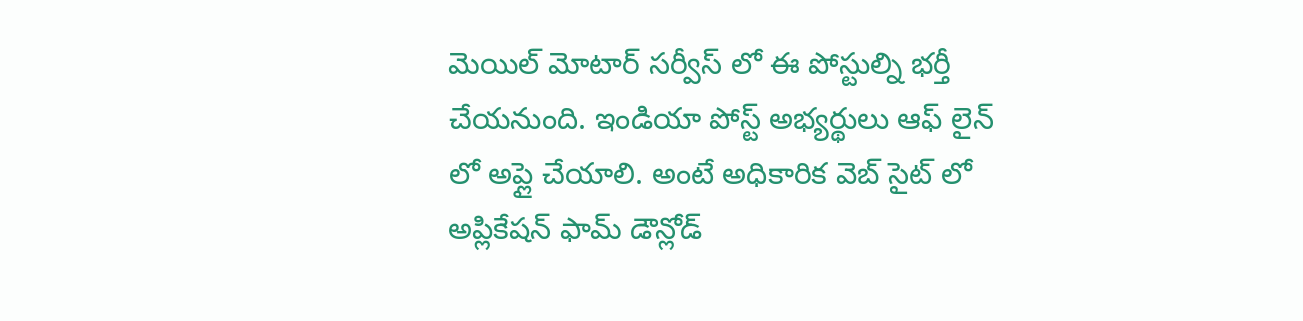మెయిల్ మోటార్ సర్వీస్ లో ఈ పోస్టుల్ని భర్తీ చేయనుంది. ఇండియా పోస్ట్ అభ్యర్థులు ఆఫ్ లైన్ లో అప్లై చేయాలి. అంటే అధికారిక వెబ్ సైట్ లో అప్లికేషన్ ఫామ్ డౌన్లోడ్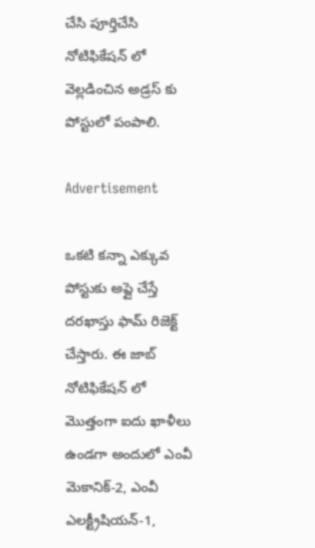చేసి పూర్తిచేసి నోటిఫికేషన్ లో వెల్లడించిన అడ్రస్ కు పోస్టులో పంపాలి.

Advertisement

ఒకటి కన్నా ఎక్కువ పోస్టుకు అప్లై చేస్తే దరఖాస్తు ఫామ్ రిజెక్ట్ చేస్తారు. ఈ జాబ్ నోటిఫికేషన్ లో మొత్తంగా ఐదు ఖాళీలు ఉండగా అందులో ఎంవీ మెకానిక్-2, ఎంవీ ఎలక్ట్రీషియన్-1,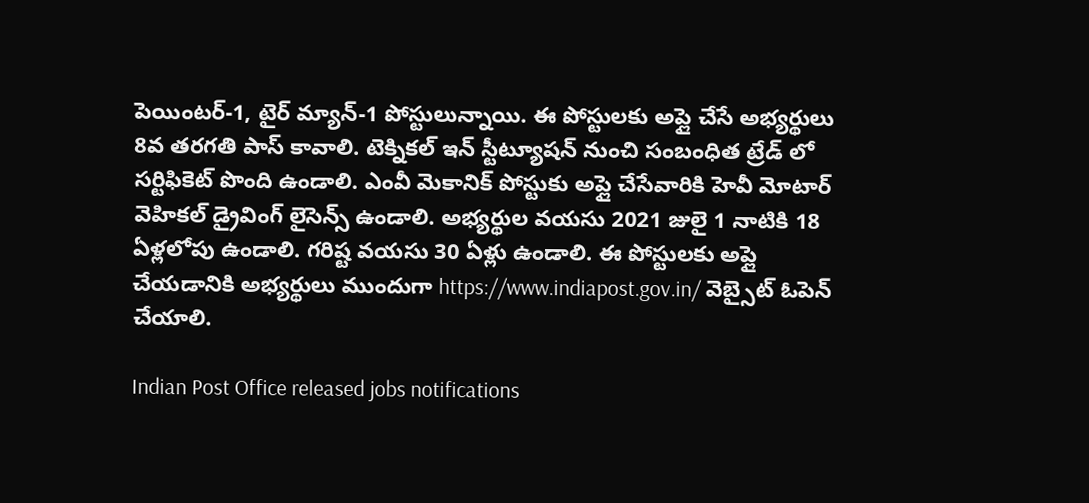పెయింటర్-1, టైర్ మ్యాన్-1 పోస్టులున్నాయి. ఈ పోస్టులకు అప్లై చేసే అభ్యర్థులు 8వ తరగతి పాస్ కావాలి. టెక్నికల్ ఇన్ స్టీట్యూషన్ నుంచి సంబంధిత ట్రేడ్ లో సర్టిఫికెట్ పొంది ఉండాలి. ఎంవీ మెకానిక్ పోస్టుకు అప్లై చేసేవారికి హెవీ మోటార్ వెహికల్ డ్రైవింగ్ లైసెన్స్ ఉండాలి. అభ్యర్థుల వయసు 2021 జులై 1 నాటికి 18 ఏళ్లలోపు ఉండాలి. గరిష్ట వయసు 30 ఏళ్లు ఉండాలి. ఈ పోస్టులకు అప్లై చేయడానికి అభ్యర్థులు ముందుగా https://www.indiapost.gov.in/ వెబ్సైట్ ఓపెన్ చేయాలి.

Indian Post Office released jobs notifications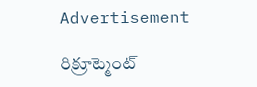Advertisement

రిక్రూట్మెంట్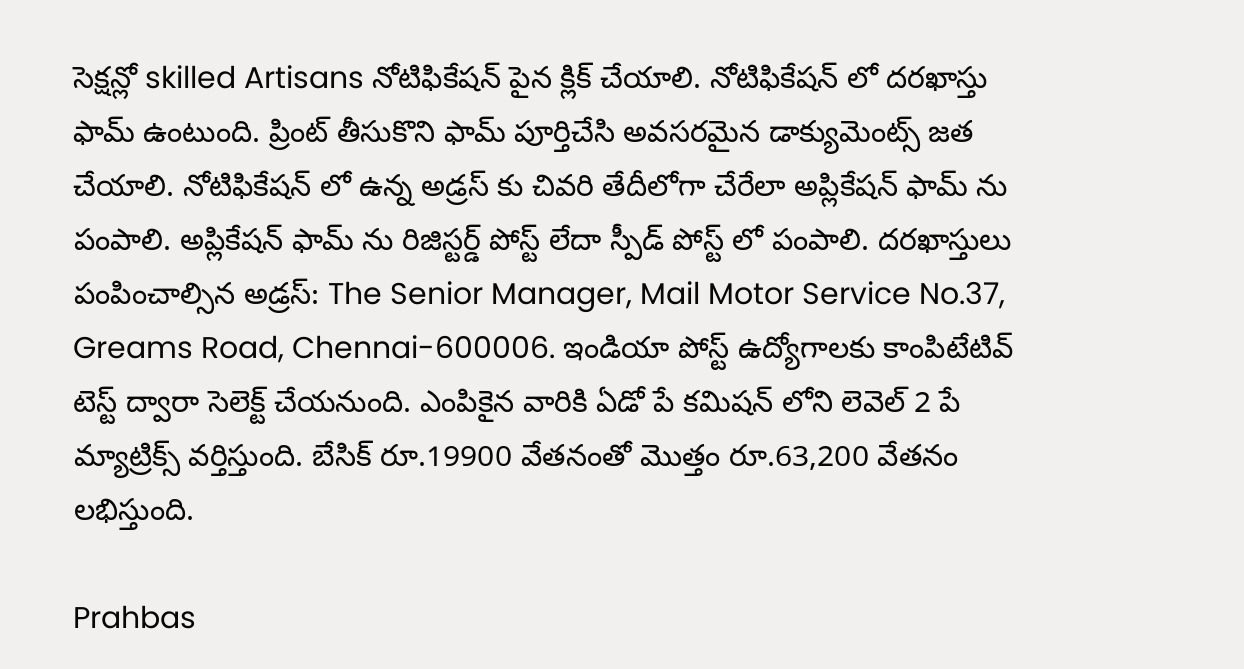సెక్షన్లో skilled Artisans నోటిఫికేషన్ పైన క్లిక్ చేయాలి. నోటిఫికేషన్ లో దరఖాస్తు ఫామ్ ఉంటుంది. ప్రింట్ తీసుకొని ఫామ్ పూర్తిచేసి అవసరమైన డాక్యుమెంట్స్ జత చేయాలి. నోటిఫికేషన్ లో ఉన్న అడ్రస్ కు చివరి తేదీలోగా చేరేలా అప్లికేషన్ ఫామ్ ను పంపాలి. అప్లికేషన్ ఫామ్ ను రిజిస్టర్డ్ పోస్ట్ లేదా స్పీడ్ పోస్ట్ లో పంపాలి. దరఖాస్తులు పంపించాల్సిన అడ్రస్: The Senior Manager, Mail Motor Service No.37, Greams Road, Chennai-600006. ఇండియా పోస్ట్ ఉద్యోగాలకు కాంపిటేటివ్ టెస్ట్ ద్వారా సెలెక్ట్ చేయనుంది. ఎంపికైన వారికి ఏడో పే కమిషన్ లోని లెవెల్ 2 పే మ్యాట్రిక్స్ వర్తిస్తుంది. బేసిక్ రూ.19900 వేతనంతో మొత్తం రూ.63,200 వేతనం లభిస్తుంది.

Prahbas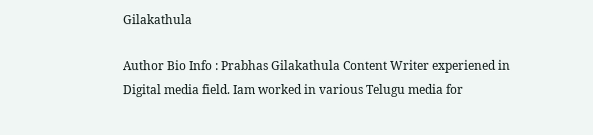Gilakathula

Author Bio Info : Prabhas Gilakathula Content Writer experiened in Digital media field. Iam worked in various Telugu media for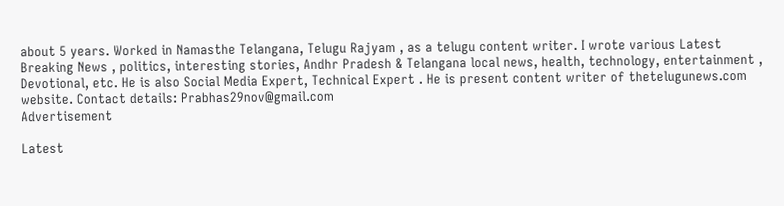about 5 years. Worked in Namasthe Telangana, Telugu Rajyam , as a telugu content writer. I wrote various Latest Breaking News , politics, interesting stories, Andhr Pradesh & Telangana local news, health, technology, entertainment , Devotional, etc. He is also Social Media Expert, Technical Expert . He is present content writer of thetelugunews.com website. Contact details: Prabhas29nov@gmail.com
Advertisement

Latest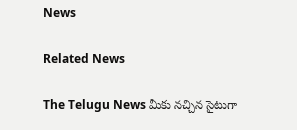News

Related News

The Telugu News మీకు నచ్చిన సైటుగా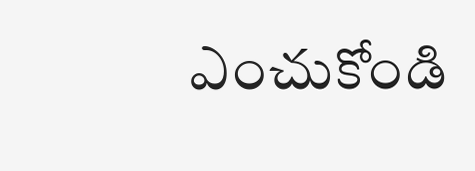ఎంచుకోండి